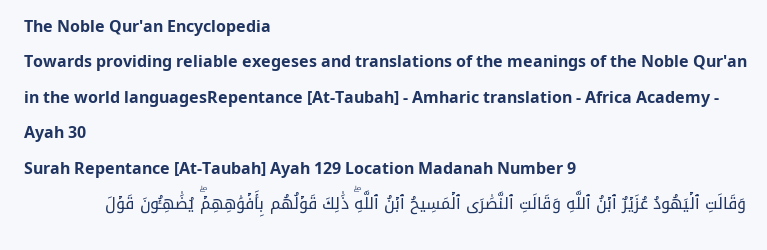The Noble Qur'an Encyclopedia
Towards providing reliable exegeses and translations of the meanings of the Noble Qur'an in the world languagesRepentance [At-Taubah] - Amharic translation - Africa Academy - Ayah 30
Surah Repentance [At-Taubah] Ayah 129 Location Madanah Number 9
وَقَالَتِ ٱلۡيَهُودُ عُزَيۡرٌ ٱبۡنُ ٱللَّهِ وَقَالَتِ ٱلنَّصَٰرَى ٱلۡمَسِيحُ ٱبۡنُ ٱللَّهِۖ ذَٰلِكَ قَوۡلُهُم بِأَفۡوَٰهِهِمۡۖ يُضَٰهِـُٔونَ قَوۡلَ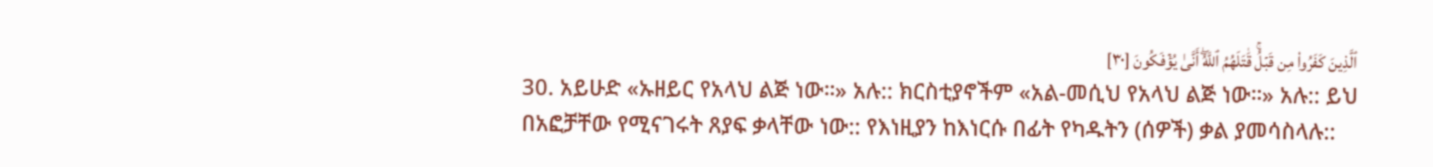ٱلَّذِينَ كَفَرُواْ مِن قَبۡلُۚ قَٰتَلَهُمُ ٱللَّهُۖ أَنَّىٰ يُؤۡفَكُونَ [٣٠]
30. አይሁድ «ኡዘይር የአላህ ልጅ ነው።» አሉ:: ክርስቲያኖችም «አል-መሲህ የአላህ ልጅ ነው።» አሉ:: ይህ በአፎቻቸው የሚናገሩት ጸያፍ ቃላቸው ነው:: የእነዚያን ከእነርሱ በፊት የካዱትን (ሰዎች) ቃል ያመሳስላሉ::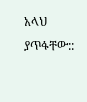አላህ ያጥፋቸው::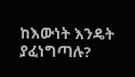ከእውነት እንዴት ያፈነግጣሉ?